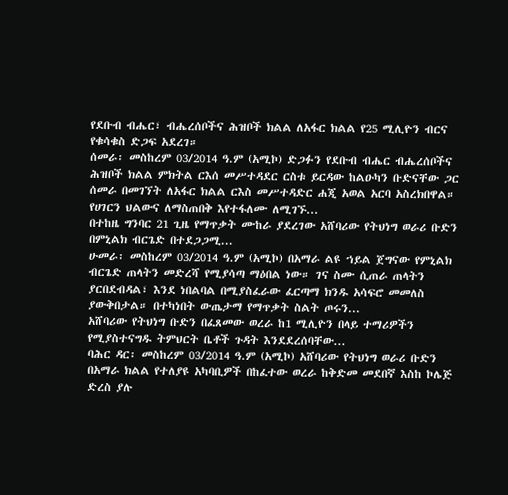የደቡብ ብሔር፣ ብሔረሰቦችና ሕዝቦች ክልል ለአፋር ክልል የ25 ሚሊዮን ብርና የቁሳቁስ ድጋፍ አደረገ።
ሰመራ፡ መስከረም 03/2014 ዓ.ም (አሚኮ) ድጋፉን የደቡብ ብሔር ብሔረሰቦችና ሕዝቦች ክልል ምክትል ርእሰ መሥተዳደር ርስቱ ይርዳው ከልዑካን ቡድናቸው ጋር ሰመራ በመገኘት ለአፋር ክልል ርእስ መሥተዳድር ሐጂ አወል አርባ አስረክበዋል። የሀገርን ህልውና ለማስጠበቅ እየተፋለሙ ለሚገኙ...
በተከዜ ግንባር 21 ጊዜ የማጥቃት ሙከራ ያደረገው አሸባሪው የትህነግ ወራሪ ቡድን በምኒልክ ብርጌድ በተደጋጋሚ...
ሁመራ፡ መስከረም 03/2014 ዓ.ም (አሚኮ) በአማራ ልዩ ኀይል ጀግናው የምኒልክ ብርጌድ ጠላትን መድረሻ የሚያሳጣ ማዕበል ነው። ገና ስሙ ሲጠራ ጠላትን ያርበደብዳል፣ እንደ ነበልባል በሚያስፈራው ፈርጣማ ክንዱ አሳፍሮ መመለስ ያውቅበታል። በተካነበት ውጤታማ የማጥቃት ስልት ጦሩን...
አሸባሪው የትህነግ ቡድን በፈጸመው ወረራ ከ1 ሚሊዮን በላይ ተማሪዎችን የሚያስተናግዱ ትምህርት ቤቶች ጉዳት እንደደረሰባቸው...
ባሕር ዳር፡ መስከረም 03/2014 ዓ.ም (አሚኮ) አሸባሪው የትህነግ ወራሪ ቡድን በአማራ ክልል የተለያዩ አካባቢዎች በከፈተው ወረራ ከቅድመ መደበኛ እስከ ኮሌጅ ድረስ ያሉ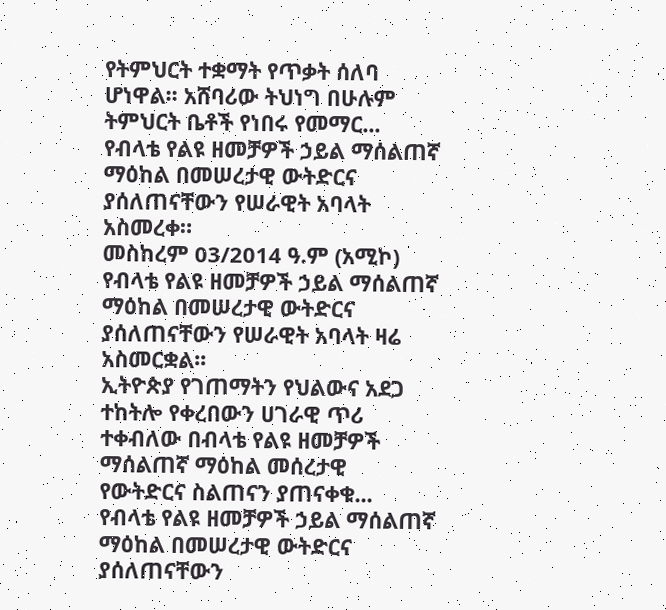የትምህርት ተቋማት የጥቃት ሰለባ ሆነዋል፡፡ አሸባሪው ትህነግ በሁሉም ትምህርት ቤቶች የነበሩ የመማር...
የብላቴ የልዩ ዘመቻዎች ኃይል ማሰልጠኛ ማዕከል በመሠረታዊ ውትድርና ያሰለጠናቸውን የሠራዊት አባላት አስመረቀ።
መስከረም 03/2014 ዓ.ም (አሚኮ) የብላቴ የልዩ ዘመቻዎች ኃይል ማሰልጠኛ ማዕከል በመሠረታዊ ውትድርና ያሰለጠናቸውን የሠራዊት አባላት ዛሬ አስመርቋል፡፡
ኢትዮጵያ የገጠማትን የህልውና አደጋ ተከትሎ የቀረበውን ሀገራዊ ጥሪ ተቀብለው በብላቴ የልዩ ዘመቻዎች ማሰልጠኛ ማዕከል መሰረታዊ የውትድርና ስልጠናን ያጠናቀቁ...
የብላቴ የልዩ ዘመቻዎች ኃይል ማሰልጠኛ ማዕከል በመሠረታዊ ውትድርና ያሰለጠናቸውን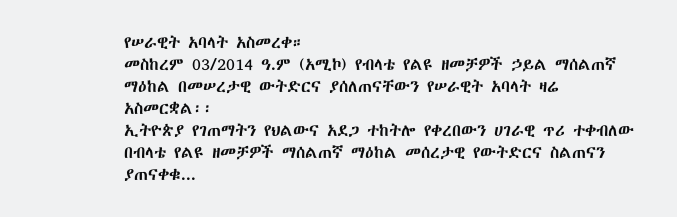የሠራዊት አባላት አስመረቀ።
መስከረም 03/2014 ዓ.ም (አሚኮ) የብላቴ የልዩ ዘመቻዎች ኃይል ማሰልጠኛ ማዕከል በመሠረታዊ ውትድርና ያሰለጠናቸውን የሠራዊት አባላት ዛሬ አስመርቋል፡፡
ኢትዮጵያ የገጠማትን የህልውና አደጋ ተከትሎ የቀረበውን ሀገራዊ ጥሪ ተቀብለው በብላቴ የልዩ ዘመቻዎች ማሰልጠኛ ማዕከል መሰረታዊ የውትድርና ስልጠናን ያጠናቀቁ...